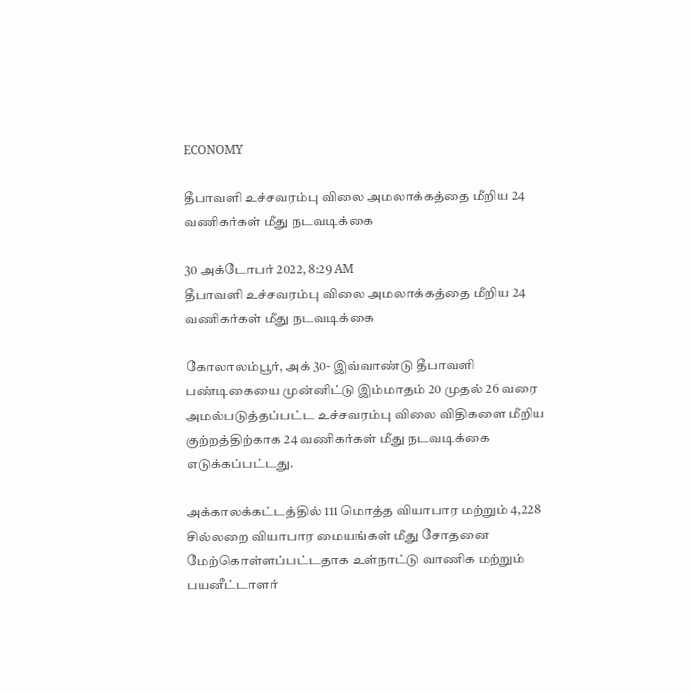ECONOMY

தீபாவளி உச்சவரம்பு விலை அமலாக்கத்தை மீறிய 24 வணிகர்கள் மீது நடவடிக்கை

30 அக்டோபர் 2022, 8:29 AM
தீபாவளி உச்சவரம்பு விலை அமலாக்கத்தை மீறிய 24 வணிகர்கள் மீது நடவடிக்கை

கோலாலம்பூர், அக் 30- இவ்வாண்டு தீபாவளி பண்டிகையை முன்னிட்டு இம்மாதம் 20 முதல் 26 வரை அமல்படுத்தப்பட்ட உச்சவரம்பு விலை விதிகளை மீறிய குற்றத்திற்காக 24 வணிகர்கள் மீது நடவடிக்கை எடுக்கப்பட்டது.

அக்காலக்கட்டத்தில் 111 மொத்த வியாபார மற்றும் 4,228 சில்லறை வியாபார மையங்கள் மீது சோதனை மேற்கொள்ளப்பட்டதாக உள்நாட்டு வாணிக மற்றும் பயனீட்டாளர்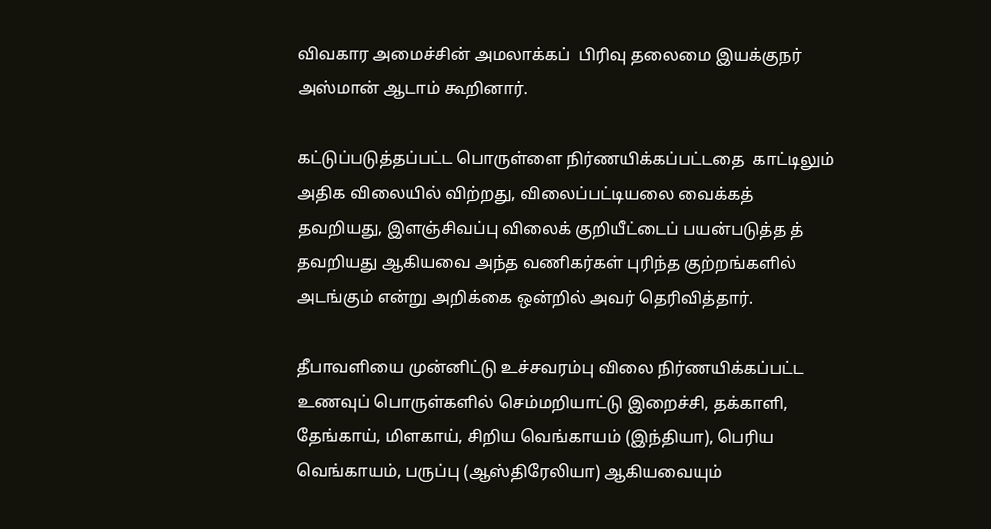விவகார அமைச்சின் அமலாக்கப்  பிரிவு தலைமை இயக்குநர் அஸ்மான் ஆடாம் கூறினார்.

கட்டுப்படுத்தப்பட்ட பொருள்ளை நிர்ணயிக்கப்பட்டதை  காட்டிலும் அதிக விலையில் விற்றது, விலைப்பட்டியலை வைக்கத் தவறியது, இளஞ்சிவப்பு விலைக் குறியீட்டைப் பயன்படுத்த த் தவறியது ஆகியவை அந்த வணிகர்கள் புரிந்த குற்றங்களில் அடங்கும் என்று அறிக்கை ஒன்றில் அவர் தெரிவித்தார்.

தீபாவளியை முன்னிட்டு உச்சவரம்பு விலை நிர்ணயிக்கப்பட்ட உணவுப் பொருள்களில் செம்மறியாட்டு இறைச்சி, தக்காளி, தேங்காய், மிளகாய், சிறிய வெங்காயம் (இந்தியா), பெரிய வெங்காயம், பருப்பு (ஆஸ்திரேலியா) ஆகியவையும்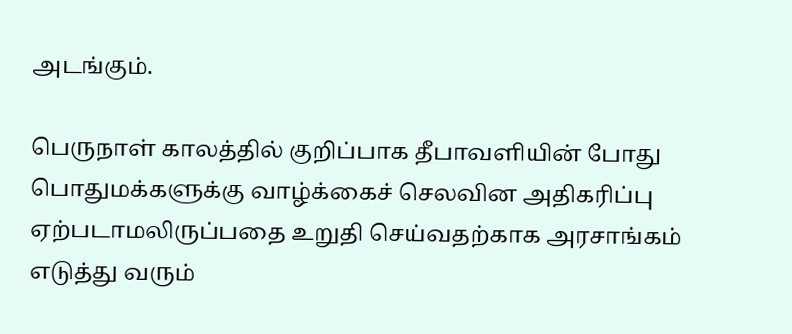அடங்கும்.

பெருநாள் காலத்தில் குறிப்பாக தீபாவளியின் போது பொதுமக்களுக்கு வாழ்க்கைச் செலவின அதிகரிப்பு ஏற்படாமலிருப்பதை உறுதி செய்வதற்காக அரசாங்கம் எடுத்து வரும்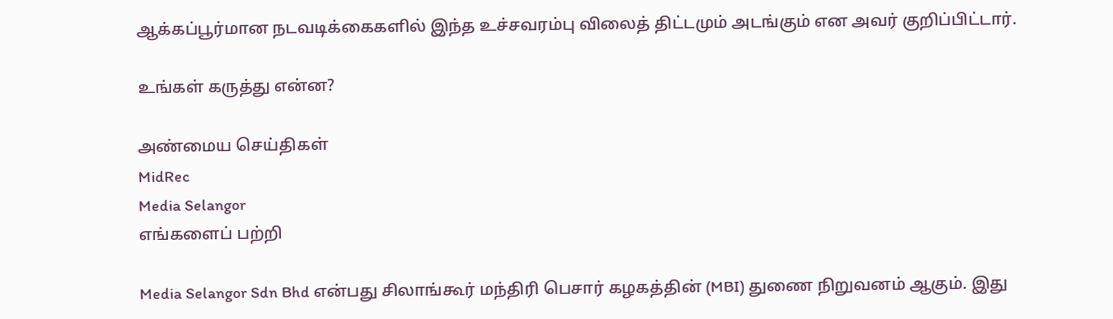ஆக்கப்பூர்மான நடவடிக்கைகளில் இந்த உச்சவரம்பு விலைத் திட்டமும் அடங்கும் என அவர் குறிப்பிட்டார்.

உங்கள் கருத்து என்ன?

அண்மைய செய்திகள்
MidRec
Media Selangor
எங்களைப் பற்றி

Media Selangor Sdn Bhd என்பது சிலாங்கூர் மந்திரி பெசார் கழகத்தின் (MBI) துணை நிறுவனம் ஆகும். இது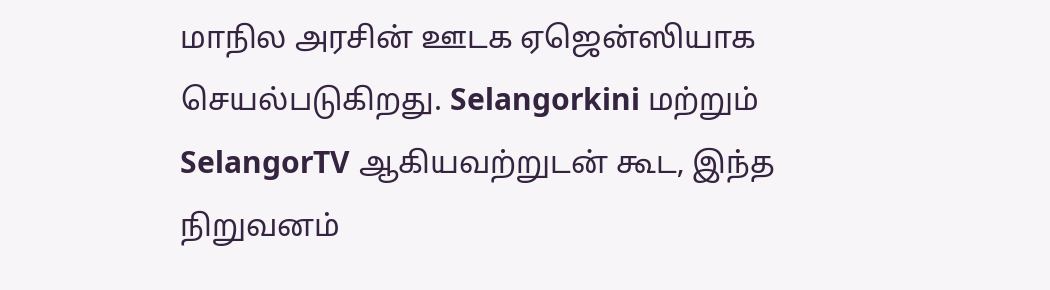மாநில அரசின் ஊடக ஏஜென்ஸியாக செயல்படுகிறது. Selangorkini மற்றும் SelangorTV ஆகியவற்றுடன் கூட, இந்த நிறுவனம்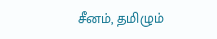சீனம், தமிழும்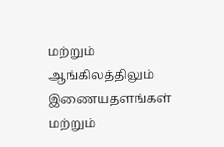மற்றும் ஆங்கிலத்திலும் இணையதளங்கள் மற்றும்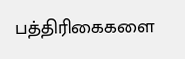பத்திரிகைகளை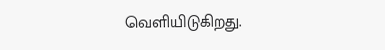வெளியிடுகிறது.